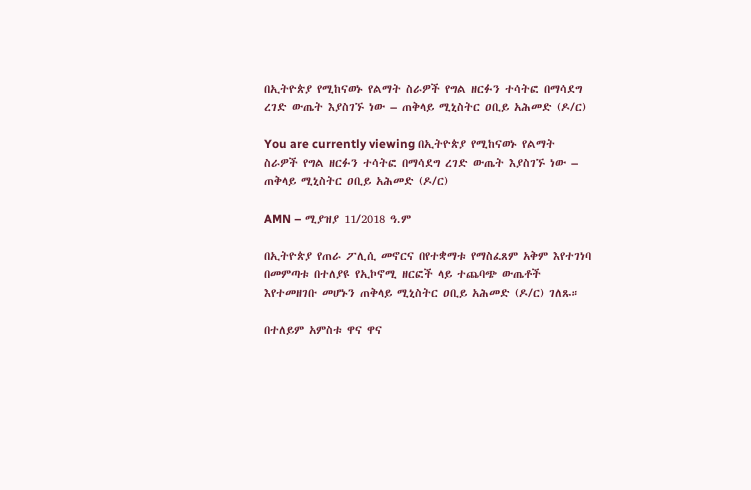በኢትዮጵያ የሚከናወኑ የልማት ስራዎች የግል ዘርፉን ተሳትፎ በማሳደግ ረገድ ውጤት እያስገኙ ነው – ጠቅላይ ሚኒስትር ዐቢይ አሕመድ (ዶ/ር)

You are currently viewing በኢትዮጵያ የሚከናወኑ የልማት ስራዎች የግል ዘርፉን ተሳትፎ በማሳደግ ረገድ ውጤት እያስገኙ ነው – ጠቅላይ ሚኒስትር ዐቢይ አሕመድ (ዶ/ር)

AMN – ሚያዝያ 11/2018 ዓ.ም

በኢትዮጵያ የጠራ ፖሊሲ መኖርና በየተቋማቱ የማስፈጸም አቅም እየተገነባ በመምጣቱ በተለያዩ የኢኮኖሚ ዘርፎች ላይ ተጨባጭ ውጤቶች እየተመዘገቡ መሆኑን ጠቅላይ ሚኒስትር ዐቢይ አሕመድ (ዶ/ር) ገለጹ።

በተለይም አምስቱ ዋና ዋና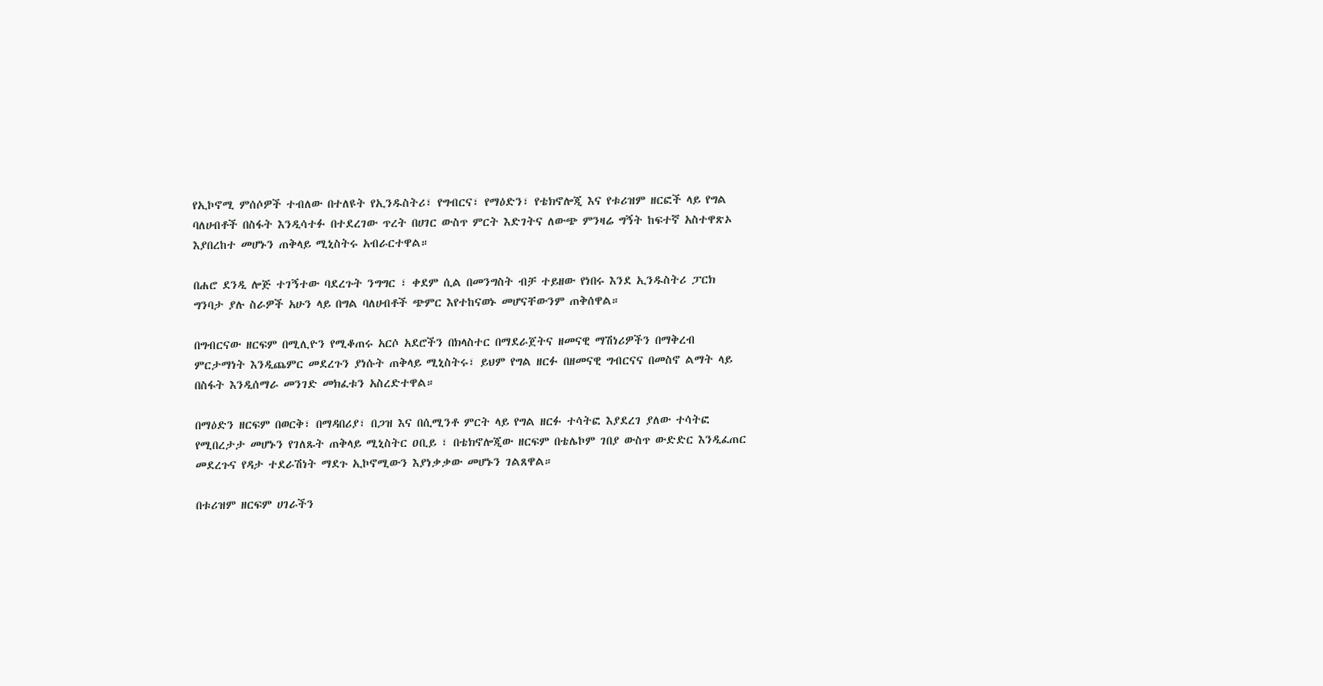የኢኮኖሚ ምሰሶዎች ተብለው በተለዩት የኢንዱስትሪ፣ የግብርና፣ የማዕድን፣ የቴክኖሎጂ እና የቱሪዝም ዘርፎች ላይ የግል ባለሀብቶች በስፋት እንዲሳተፉ በተደረገው ጥረት በሀገር ውስጥ ምርት እድገትና ለውጭ ምንዛሬ ግኝት ከፍተኛ አስተዋጽኦ እያበረከተ መሆኑን ጠቅላይ ሚኒስትሩ አብራርተዋል።

በሐሮ ደንዲ ሎጅ ተገኝተው ባደረጉት ንግግር ፣ ቀደም ሲል በመንግስት ብቻ ተይዘው የነበሩ እንደ ኢንዱስትሪ ፓርክ ግንባታ ያሉ ስራዎች አሁን ላይ በግል ባለሀብቶች ጭምር እየተከናወኑ መሆናቸውንም ጠቅሰዋል።

በግብርናው ዘርፍም በሚሊዮን የሚቆጠሩ አርሶ አደሮችን በክላስተር በማደራጀትና ዘመናዊ ማሽነሪዎችን በማቅረብ ምርታማነት እንዲጨምር መደረጉን ያነሱት ጠቅላይ ሚኒስትሩ፣ ይህም የግል ዘርፉ በዘመናዊ ግብርናና በመስኖ ልማት ላይ በስፋት እንዲሰማራ መንገድ መክፈቱን አስረድተዋል።

በማዕድን ዘርፍም በወርቅ፣ በማዳበሪያ፣ በጋዝ እና በሲሚንቶ ምርት ላይ የግል ዘርፉ ተሳትፎ እያደረገ ያለው ተሳትፎ የሚበረታታ መሆኑን የገለጹት ጠቅላይ ሚኒስትር ዐቢይ ፣ በቴክኖሎጂው ዘርፍም በቴሌኮም ገበያ ውስጥ ውድድር እንዲፈጠር መደረጉና የዳታ ተደራሽነት ማደጉ ኢኮኖሚውን እያነቃቃው መሆኑን ገልጸዋል።

በቱሪዝም ዘርፍም ሀገራችን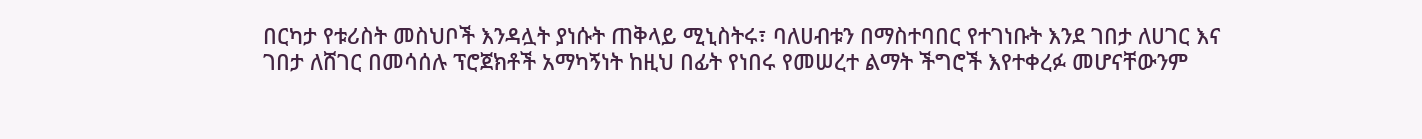በርካታ የቱሪስት መስህቦች እንዳሏት ያነሱት ጠቅላይ ሚኒስትሩ፣ ባለሀብቱን በማስተባበር የተገነቡት እንደ ገበታ ለሀገር እና ገበታ ለሸገር በመሳሰሉ ፕሮጀክቶች አማካኝነት ከዚህ በፊት የነበሩ የመሠረተ ልማት ችግሮች እየተቀረፉ መሆናቸውንም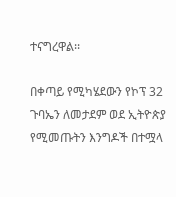ተናግረዋል፡፡

በቀጣይ የሚካሄደውን የኮፕ 32 ጉባኤን ለመታደም ወደ ኢትዮጵያ የሚመጡትን እንግዶች በተሟላ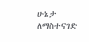ሁኔታ ለማስተናገድ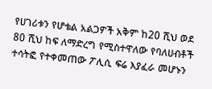የሀገሪቱን የሆቴል አልጋዎች አቅም ከ20 ሺህ ወደ 80 ሺህ ከፍ ለማድረግ የሚስተዋለው የባለሀብቶች ተሳትፎ የተቀመጠው ፖሊሲ ፍሬ እያፈራ መሆኑን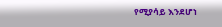የሚያሳይ እንደሆነ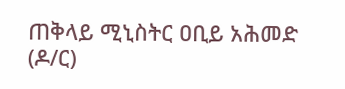ጠቅላይ ሚኒስትር ዐቢይ አሕመድ (ዶ/ር)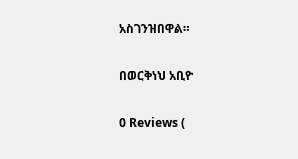አስገንዝበዋል።

በወርቅነህ አቢዮ

0 Reviews (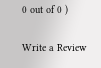0 out of 0 )

Write a Review